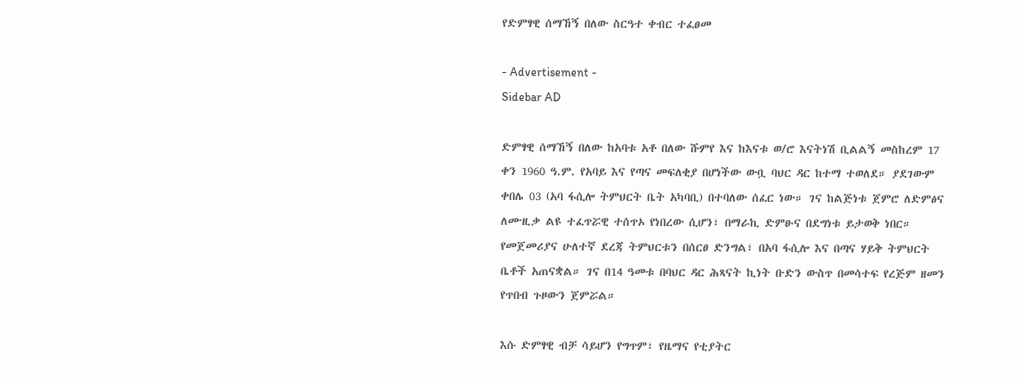የድምፃዊ ሰማኸኝ በለው ስርዓተ ቀብር ተፈፀመ

- Advertisement -
Sidebar AD

ድምፃዊ ሰማኸኝ በለው ከአባቱ አቶ በለው ሹምየ እና ከእናቱ ወ/ሮ እናትነሽ ቢልልኝ መስከረም 17 ቀን 1960 ዓ.ም. የአባይ እና የጣና መፍለቂያ በሆነችው ውቧ ባህር ዳር ከተማ ተወለደ። ያደገውም ቀበሌ 03 (አባ ፋሲሎ ትምህርት ቤት አካባቢ) በተባለው ሰፈር ነው። ገና ከልጅነቱ ጀምሮ ለድምፅና ለሙዚቃ ልዩ ተፈጥሯዊ ተሰጥኦ የነበረው ሲሆን፣ በማራኪ ድምፁና በደግነቱ ይታወቅ ነበር። የመጀመሪያና ሁለተኛ ደረጃ ትምህርቱን በሰርፀ ድንግል፣ በአባ ፋሲሎ እና በጣና ሃይቅ ትምህርት ቤቶች አጠናቋል። ገና በ14 ዓመቱ በባህር ዳር ሕጻናት ኪነት ቡድን ውስጥ በመሳተፍ የረጅም ዘመን የጥበብ ጉዞውን ጀምሯል።

እሱ ድምፃዊ ብቻ ሳይሆን የግጥም፣ የዜማና የቲያትር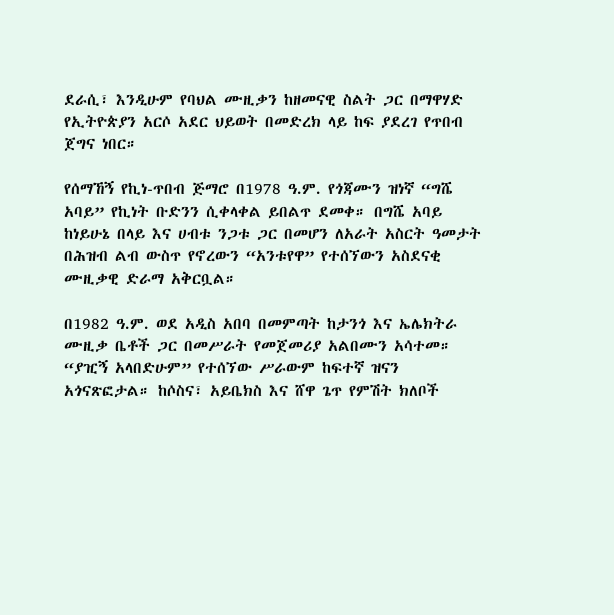ደራሲ፣ እንዲሁም የባህል ሙዚቃን ከዘመናዊ ስልት ጋር በማዋሃድ የኢትዮጵያን አርሶ አደር ህይወት በመድረክ ላይ ከፍ ያደረገ የጥበብ ጀግና ነበር።

የሰማኸኝ የኪነ-ጥበብ ጅማሮ በ1978 ዓ.ም. የጎጃሙን ዝነኛ “ግሼ አባይ” የኪነት ቡድንን ሲቀላቀል ይበልጥ ደመቀ። በግሼ አባይ ከነይሁኔ በላይ እና ሀብቱ ንጋቱ ጋር በመሆን ለአራት አስርት ዓመታት በሕዝብ ልብ ውስጥ የኖረውን “አንቱየዋ” የተሰኘውን አስደናቂ ሙዚቃዊ ድራማ አቅርቧል።

በ1982 ዓ.ም. ወደ አዲስ አበባ በመምጣት ከታንጎ እና ኤሌክትራ ሙዚቃ ቤቶች ጋር በመሥራት የመጀመሪያ አልበሙን አሳተመ። “ያዢኝ አላበድሁም” የተሰኘው ሥራውም ከፍተኛ ዝናን አጎናጽፎታል። ከሶስና፣ አይቤክስ እና ሸዋ ጌጥ የምሽት ክለቦች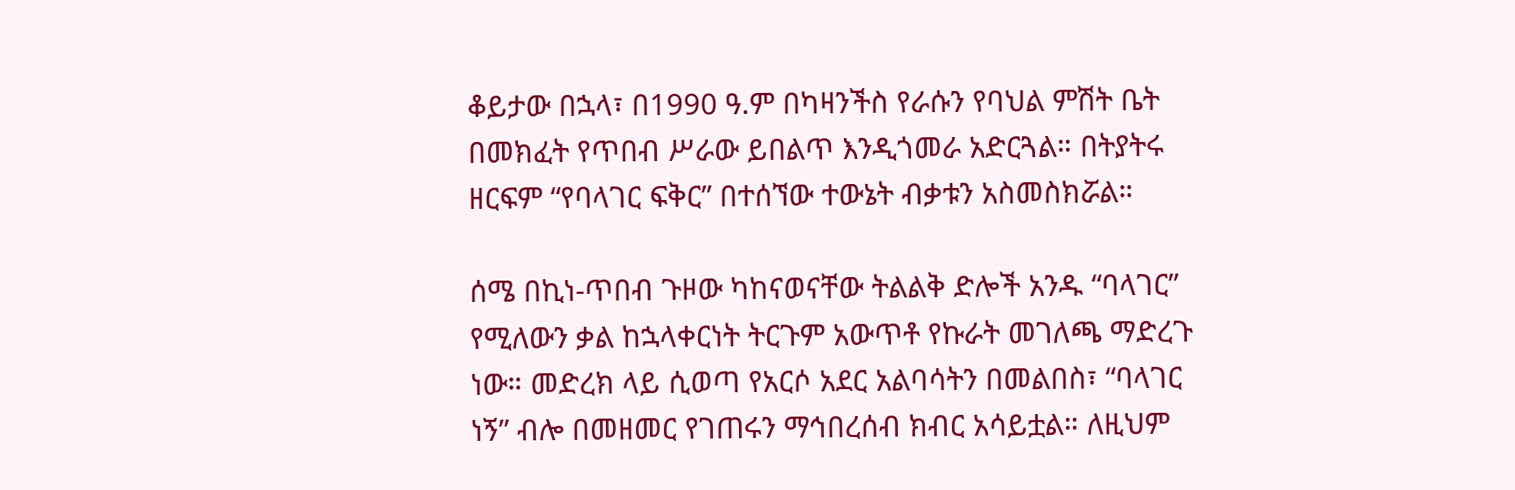ቆይታው በኋላ፣ በ1990 ዓ.ም በካዛንችስ የራሱን የባህል ምሽት ቤት በመክፈት የጥበብ ሥራው ይበልጥ እንዲጎመራ አድርጓል። በትያትሩ ዘርፍም “የባላገር ፍቅር” በተሰኘው ተውኔት ብቃቱን አስመስክሯል።

ሰሜ በኪነ-ጥበብ ጉዞው ካከናወናቸው ትልልቅ ድሎች አንዱ “ባላገር” የሚለውን ቃል ከኋላቀርነት ትርጉም አውጥቶ የኩራት መገለጫ ማድረጉ ነው። መድረክ ላይ ሲወጣ የአርሶ አደር አልባሳትን በመልበስ፣ “ባላገር ነኝ” ብሎ በመዘመር የገጠሩን ማኅበረሰብ ክብር አሳይቷል። ለዚህም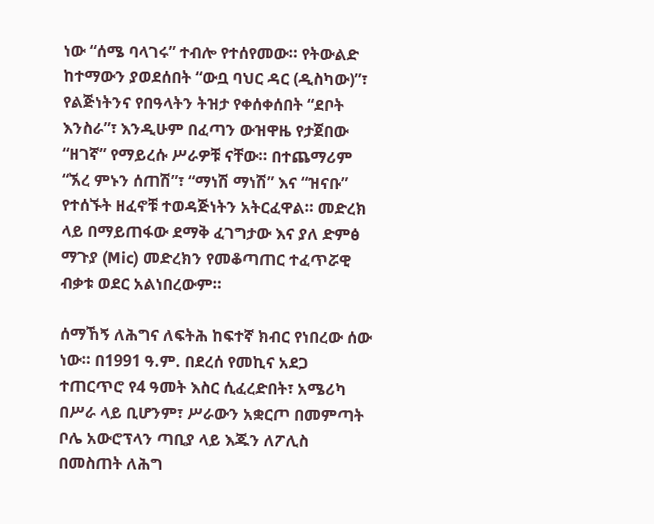ነው “ሰሜ ባላገሩ” ተብሎ የተሰየመው። የትውልድ ከተማውን ያወደሰበት “ውቧ ባህር ዳር (ዲስካው)”፣ የልጅነትንና የበዓላትን ትዝታ የቀሰቀሰበት “ደቦት እንስራ”፣ እንዲሁም በፈጣን ውዝዋዜ የታጀበው “ዘገኛ” የማይረሱ ሥራዎቹ ናቸው። በተጨማሪም “ኧረ ምኑን ሰጠሽ”፣ “ማነሽ ማነሽ” እና “ዝናቡ” የተሰኙት ዘፈኖቹ ተወዳጅነትን አትርፈዋል። መድረክ ላይ በማይጠፋው ደማቅ ፈገግታው እና ያለ ድምፅ ማጉያ (Mic) መድረክን የመቆጣጠር ተፈጥሯዊ ብቃቱ ወደር አልነበረውም።

ሰማኸኝ ለሕግና ለፍትሕ ከፍተኛ ክብር የነበረው ሰው ነው። በ1991 ዓ.ም. በደረሰ የመኪና አደጋ ተጠርጥሮ የ4 ዓመት እስር ሲፈረድበት፣ አሜሪካ በሥራ ላይ ቢሆንም፣ ሥራውን አቋርጦ በመምጣት ቦሌ አውሮፕላን ጣቢያ ላይ እጁን ለፖሊስ በመስጠት ለሕግ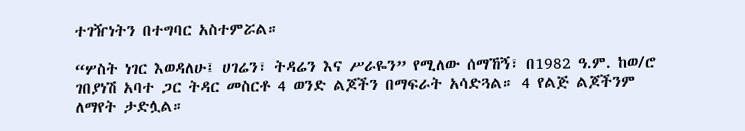ተገዥነትን በተግባር አስተምሯል።

“ሦስት ነገር እወዳለሁ፤ ሀገሬን፣ ትዳሬን እና ሥራዬን” የሚለው ሰማኸኝ፣ በ1982 ዓ.ም. ከወ/ሮ ገበያነሽ አባተ ጋር ትዳር መስርቶ 4 ወንድ ልጆችን በማፍራት አሳድጓል። 4 የልጅ ልጆችንም ለማየት ታድሏል።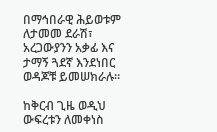በማኅበራዊ ሕይወቱም ለታመመ ደራሽ፣ አረጋውያንን አቃፊ እና ታማኝ ጓደኛ እንደነበር ወዳጆቹ ይመሠክራሉ።

ከቅርብ ጊዜ ወዲህ ውፍረቱን ለመቀነስ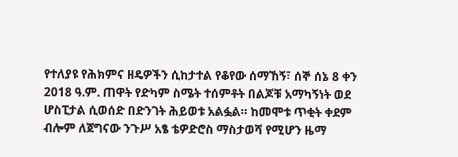የተለያዩ የሕክምና ዘዴዎችን ሲከታተል የቆየው ሰማኸኝ፣ ሰኞ ሰኔ 8 ቀን 2018 ዓ.ም. ጠዋት የድካም ስሜት ተሰምቶት በልጆቹ አማካኝነት ወደ ሆስፒታል ሲወሰድ በድንገት ሕይወቱ አልፏል። ከመሞቱ ጥቂት ቀደም ብሎም ለጀግናው ንጉሥ አፄ ቴዎድሮስ ማስታወሻ የሚሆን ዜማ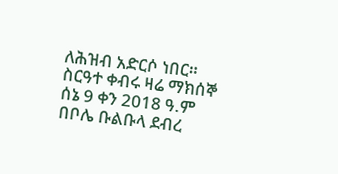ለሕዝብ አድርሶ ነበር።
ስርዓተ ቀብሩ ዛሬ ማክሰኞ ሰኔ 9 ቀን 2018 ዓ.ም በቦሌ ቡልቡላ ደብረ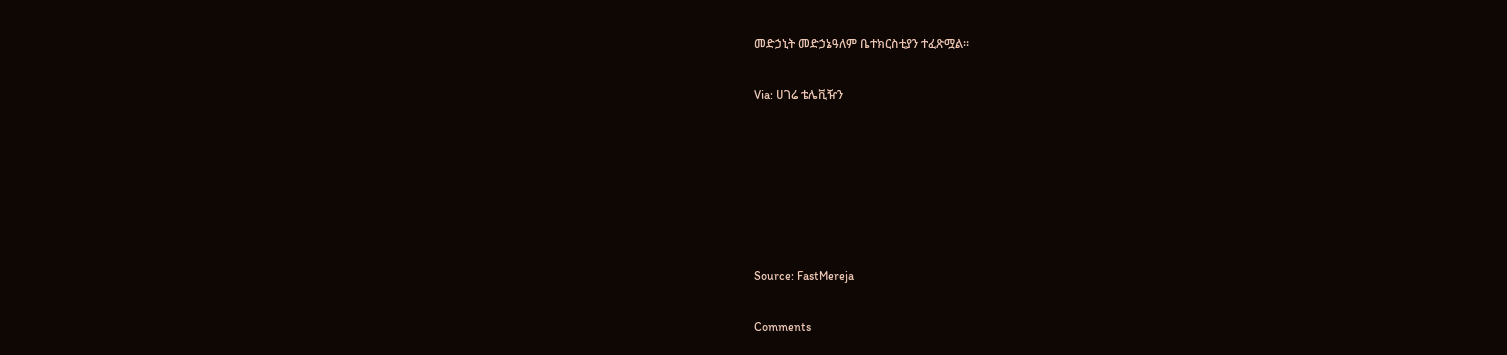መድኃኒት መድኃኔዓለም ቤተክርስቲያን ተፈጽሟል።

Via: ሀገሬ ቴሌቪዥን






Source: FastMereja

Comments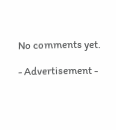No comments yet.

- Advertisement -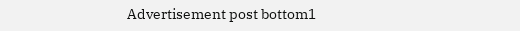Advertisement post bottom1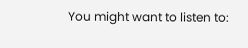You might want to listen to: